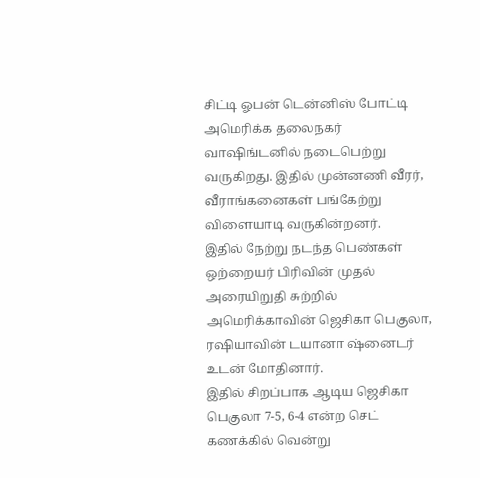சிட்டி ஓபன் டென்னிஸ் போட்டி அமெரிக்க தலைநகர் வாஷிங்டனில் நடைபெற்று வருகிறது. இதில் முன்னணி வீரர், வீராங்கனைகள் பங்கேற்று விளையாடி வருகின்றனர்.
இதில் நேற்று நடந்த பெண்கள் ஒற்றையர் பிரிவின் முதல் அரையிறுதி சுற்றில் அமெரிக்காவின் ஜெசிகா பெகுலா, ரஷியாவின் டயானா ஷ்னைடர் உடன் மோதினார்.
இதில் சிறப்பாக ஆடிய ஜெசிகா பெகுலா 7-5, 6-4 என்ற செட் கணக்கில் வென்று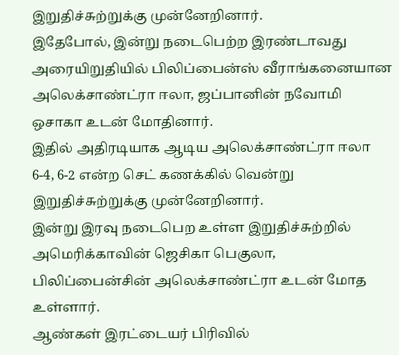இறுதிச்சுற்றுக்கு முன்னேறினார்.
இதேபோல், இன்று நடைபெற்ற இரண்டாவது அரையிறுதியில் பிலிப்பைன்ஸ் வீராங்கனையான அலெக்சாண்ட்ரா ஈலா, ஜப்பானின் நவோமி ஒசாகா உடன் மோதினார்.
இதில் அதிரடியாக ஆடிய அலெக்சாண்ட்ரா ஈலா 6-4, 6-2 என்ற செட் கணக்கில் வென்று இறுதிச்சுற்றுக்கு முன்னேறினார்.
இன்று இரவு நடைபெற உள்ள இறுதிச்சுற்றில் அமெரிக்காவின் ஜெசிகா பெகுலா, பிலிப்பைன்சின் அலெக்சாண்ட்ரா உடன் மோத உள்ளார்.
ஆண்கள் இரட்டையர் பிரிவில்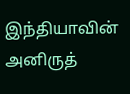இந்தியாவின் அனிருத்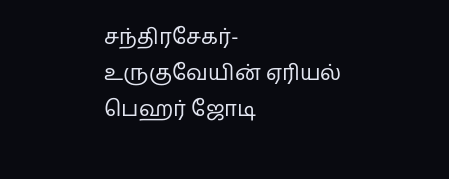சந்திரசேகர்-உருகுவேயின் ஏரியல் பெஹர் ஜோடி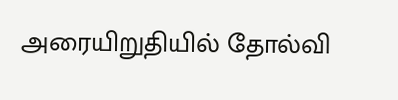அரையிறுதியில் தோல்வி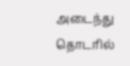அடைந்து தொடரில்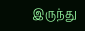இருந்து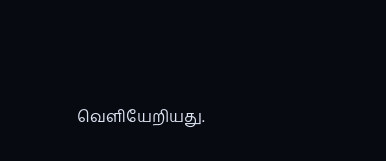வெளியேறியது.